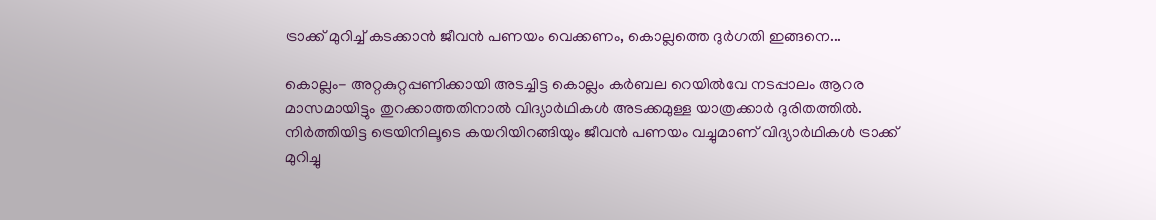ട്രാക്ക് മുറിച്ച് കടക്കാന്‍ ജീവന്‍ പണയം വെക്കണം, കൊല്ലത്തെ ദുര്‍ഗതി ഇങ്ങനെ...

കൊല്ലം- അറ്റകുറ്റപ്പണിക്കായി അടച്ചിട്ട കൊല്ലം കര്‍ബല റെയില്‍വേ നടപ്പാലം ആറര മാസമായിട്ടും തുറക്കാത്തതിനാല്‍ വിദ്യാര്‍ഥികള്‍ അടക്കമുള്ള യാത്രക്കാര്‍ ദുരിതത്തില്‍. നിര്‍ത്തിയിട്ട ട്രെയിനിലൂടെ കയറിയിറങ്ങിയും ജീവന്‍ പണയം വച്ചുമാണ് വിദ്യാര്‍ഥികള്‍ ട്രാക്ക് മുറിച്ചു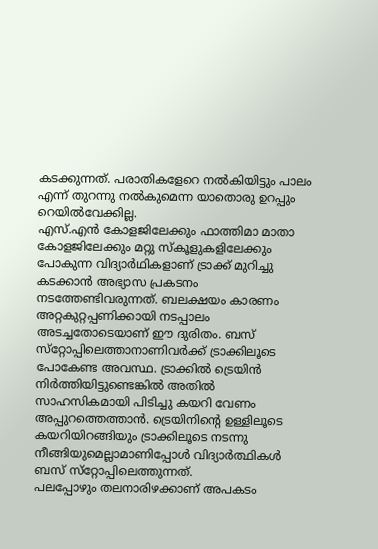കടക്കുന്നത്. പരാതികളേറെ നല്‍കിയിട്ടും പാലം എന്ന് തുറന്നു നല്‍കുമെന്ന യാതൊരു ഉറപ്പും റെയില്‍വേക്കില്ല.
എസ്.എന്‍ കോളജിലേക്കും ഫാത്തിമാ മാതാ കോളജിലേക്കും മറ്റു സ്‌കൂളുകളിലേക്കും പോകുന്ന വിദ്യാര്‍ഥികളാണ് ട്രാക്ക് മുറിച്ചു കടക്കാന്‍ അഭ്യാസ പ്രകടനം നടത്തേണ്ടിവരുന്നത്. ബലക്ഷയം കാരണം അറ്റകുറ്റപ്പണിക്കായി നടപ്പാലം അടച്ചതോടെയാണ് ഈ ദുരിതം. ബസ് സ്‌റ്റോപ്പിലെത്താനാണിവര്‍ക്ക് ട്രാക്കിലൂടെ പോകേണ്ട അവസ്ഥ. ട്രാക്കില്‍ ട്രെയിന്‍ നിര്‍ത്തിയിട്ടുണ്ടെങ്കില്‍ അതില്‍ സാഹസികമായി പിടിച്ചു കയറി വേണം അപ്പുറത്തെത്താന്‍. ട്രെയിനിന്റെ ഉള്ളിലൂടെ കയറിയിറങ്ങിയും ട്രാക്കിലൂടെ നടന്നു നീങ്ങിയുമെല്ലാമാണിപ്പോള്‍ വിദ്യാര്‍ത്ഥികള്‍ ബസ് സ്‌റ്റോപ്പിലെത്തുന്നത്.
പലപ്പോഴും തലനാരിഴക്കാണ് അപകടം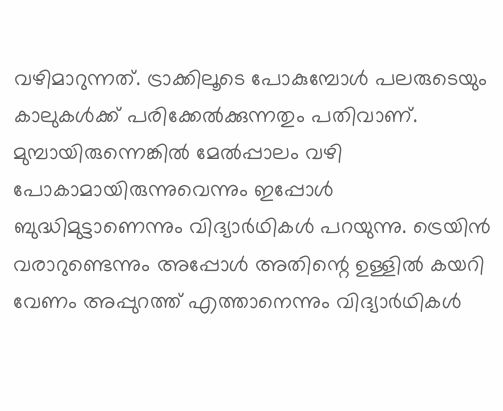വഴിമാറുന്നത്. ട്രാക്കിലൂടെ പോകുമ്പോള്‍ പലരുടെയും കാലുകള്‍ക്ക് പരിക്കേല്‍ക്കുന്നതും പതിവാണ്.
മുമ്പായിരുന്നെങ്കില്‍ മേല്‍പ്പാലം വഴി പോകാമായിരുന്നുവെന്നും ഇപ്പോള്‍ ബുദ്ധിമുട്ടാണെന്നും വിദ്യാര്‍ഥികള്‍ പറയുന്നു. ട്രെയിന്‍ വരാറുണ്ടെന്നും അപ്പോള്‍ അതിന്റെ ഉള്ളില്‍ കയറി വേണം അപ്പുറത്ത് എത്താനെന്നും വിദ്യാര്‍ഥികള്‍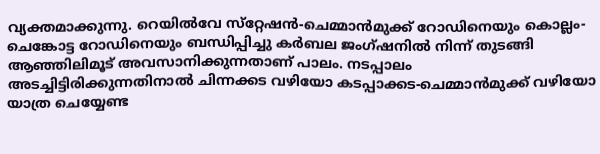വ്യക്തമാക്കുന്നു. റെയില്‍വേ സ്‌റ്റേഷന്‍-ചെമ്മാന്‍മുക്ക് റോഡിനെയും കൊല്ലം-ചെങ്കോട്ട റോഡിനെയും ബന്ധിപ്പിച്ചു കര്‍ബല ജംഗ്ഷനില്‍ നിന്ന് തുടങ്ങി ആഞ്ഞിലിമൂട് അവസാനിക്കുന്നതാണ് പാലം. നടപ്പാലം അടച്ചിട്ടിരിക്കുന്നതിനാല്‍ ചിന്നക്കട വഴിയോ കടപ്പാക്കട-ചെമ്മാന്‍മുക്ക് വഴിയോ യാത്ര ചെയ്യേണ്ട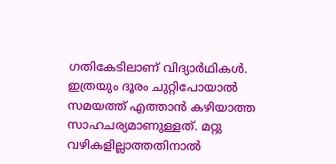ഗതികേടിലാണ് വിദ്യാര്‍ഥികള്‍. ഇത്രയും ദൂരം ചുറ്റിപോയാല്‍ സമയത്ത് എത്താന്‍ കഴിയാത്ത സാഹചര്യമാണുള്ളത്. മറ്റു വഴികളില്ലാത്തതിനാല്‍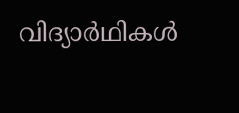വിദ്യാര്‍ഥികള്‍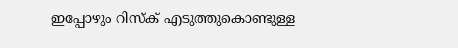ഇപ്പോഴും റിസ്‌ക് എടുത്തുകൊണ്ടുള്ള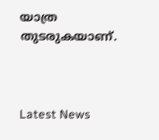യാത്ര തുടരുകയാണ്.



Latest News